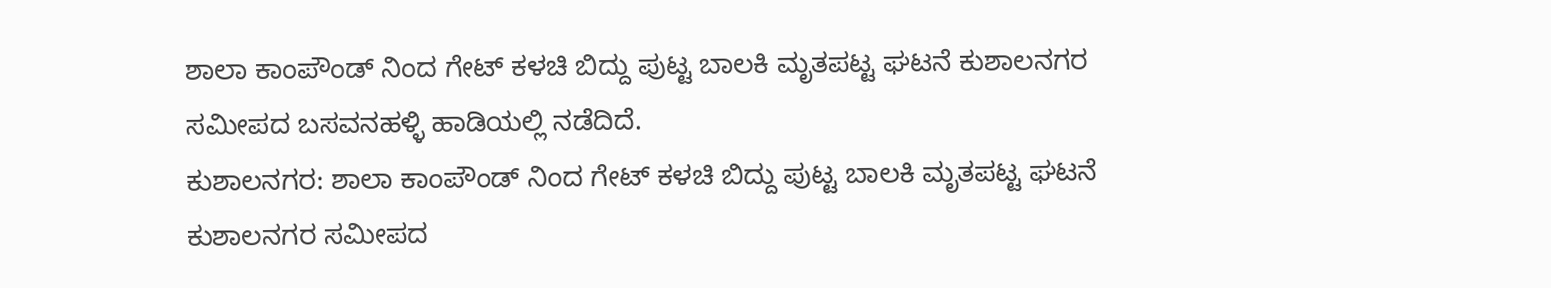ಶಾಲಾ ಕಾಂಪೌಂಡ್ ನಿಂದ ಗೇಟ್ ಕಳಚಿ ಬಿದ್ದು ಪುಟ್ಟ ಬಾಲಕಿ ಮೃತಪಟ್ಟ ಘಟನೆ ಕುಶಾಲನಗರ ಸಮೀಪದ ಬಸವನಹಳ್ಳಿ ಹಾಡಿಯಲ್ಲಿ ನಡೆದಿದೆ.
ಕುಶಾಲನಗರ: ಶಾಲಾ ಕಾಂಪೌಂಡ್ ನಿಂದ ಗೇಟ್ ಕಳಚಿ ಬಿದ್ದು ಪುಟ್ಟ ಬಾಲಕಿ ಮೃತಪಟ್ಟ ಘಟನೆ ಕುಶಾಲನಗರ ಸಮೀಪದ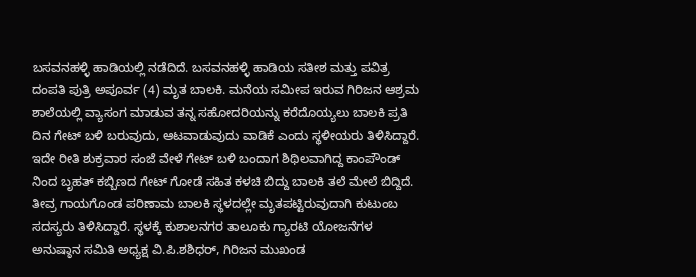ಬಸವನಹಳ್ಳಿ ಹಾಡಿಯಲ್ಲಿ ನಡೆದಿದೆ. ಬಸವನಹಳ್ಳಿ ಹಾಡಿಯ ಸತೀಶ ಮತ್ತು ಪವಿತ್ರ ದಂಪತಿ ಪುತ್ರಿ ಅಪೂರ್ವ (4) ಮೃತ ಬಾಲಕಿ. ಮನೆಯ ಸಮೀಪ ಇರುವ ಗಿರಿಜನ ಆಶ್ರಮ ಶಾಲೆಯಲ್ಲಿ ವ್ಯಾಸಂಗ ಮಾಡುವ ತನ್ನ ಸಹೋದರಿಯನ್ನು ಕರೆದೊಯ್ಯಲು ಬಾಲಕಿ ಪ್ರತಿ ದಿನ ಗೇಟ್ ಬಳಿ ಬರುವುದು, ಆಟವಾಡುವುದು ವಾಡಿಕೆ ಎಂದು ಸ್ಥಳೀಯರು ತಿಳಿಸಿದ್ದಾರೆ. ಇದೇ ರೀತಿ ಶುಕ್ರವಾರ ಸಂಜೆ ವೇಳೆ ಗೇಟ್ ಬಳಿ ಬಂದಾಗ ಶಿಥಿಲವಾಗಿದ್ದ ಕಾಂಪೌಂಡ್ ನಿಂದ ಬೃಹತ್ ಕಬ್ಬಿಣದ ಗೇಟ್ ಗೋಡೆ ಸಹಿತ ಕಳಚಿ ಬಿದ್ದು ಬಾಲಕಿ ತಲೆ ಮೇಲೆ ಬಿದ್ದಿದೆ. ತೀವ್ರ ಗಾಯಗೊಂಡ ಪರಿಣಾಮ ಬಾಲಕಿ ಸ್ಥಳದಲ್ಲೇ ಮೃತಪಟ್ಟಿರುವುದಾಗಿ ಕುಟುಂಬ ಸದಸ್ಯರು ತಿಳಿಸಿದ್ದಾರೆ. ಸ್ಥಳಕ್ಕೆ ಕುಶಾಲನಗರ ತಾಲೂಕು ಗ್ಯಾರಟಿ ಯೋಜನೆಗಳ ಅನುಷ್ಠಾನ ಸಮಿತಿ ಅಧ್ಯಕ್ಷ ವಿ.ಪಿ.ಶಶಿಧರ್, ಗಿರಿಜನ ಮುಖಂಡ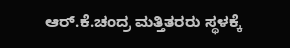ಆರ್.ಕೆ.ಚಂದ್ರ ಮತ್ತಿತರರು ಸ್ಥಳಕ್ಕೆ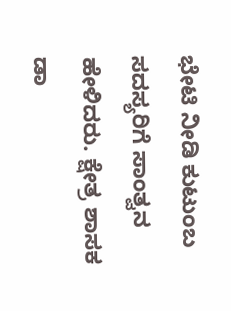ಭೇಟಿ ನೀಡಿ ಕುಟುಂಬ ಸದಸ್ಯರಿಗೆ ಸಾಂತ್ವನ ಹೇಳಿದರು. ಕ್ಷೇತ್ರ ಶಾಸಕ ಡಾ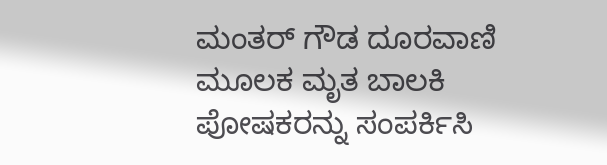ಮಂತರ್ ಗೌಡ ದೂರವಾಣಿ ಮೂಲಕ ಮೃತ ಬಾಲಕಿ ಪೋಷಕರನ್ನು ಸಂಪರ್ಕಿಸಿ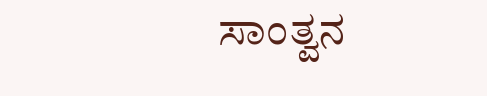ಸಾಂತ್ವನ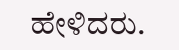ಹೇಳಿದರು.